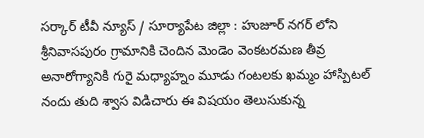సర్కార్ టీవీ న్యూస్ / సూర్యాపేట జిల్లా : హుజూర్ నగర్ లోని శ్రీనివాసపురం గ్రామానికి చెందిన మెండెం వెంకటరమణ తీవ్ర అనారోగ్యానికి గురై మధ్యాహ్నం మూడు గంటలకు ఖమ్మం హాస్పిటల్ నందు తుది శ్వాస విడిచారు ఈ విషయం తెలుసుకున్న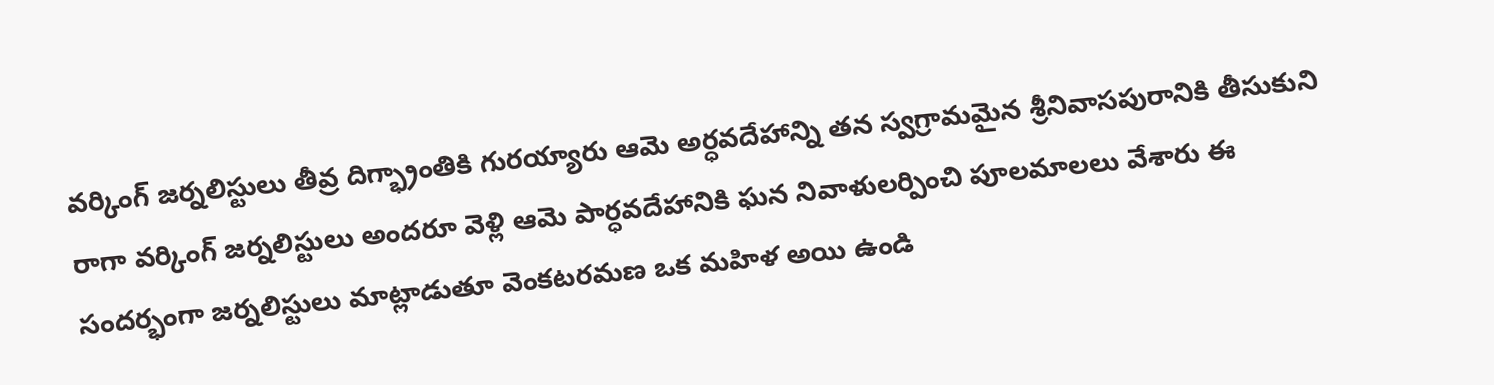వర్కింగ్ జర్నలిస్టులు తీవ్ర దిగ్భ్రాంతికి గురయ్యారు ఆమె అర్ధవదేహాన్ని తన స్వగ్రామమైన శ్రీనివాసపురానికి తీసుకుని రాగా వర్కింగ్ జర్నలిస్టులు అందరూ వెళ్లి ఆమె పార్ధవదేహానికి ఘన నివాళులర్పించి పూలమాలలు వేశారు ఈ సందర్భంగా జర్నలిస్టులు మాట్లాడుతూ వెంకటరమణ ఒక మహిళ అయి ఉండి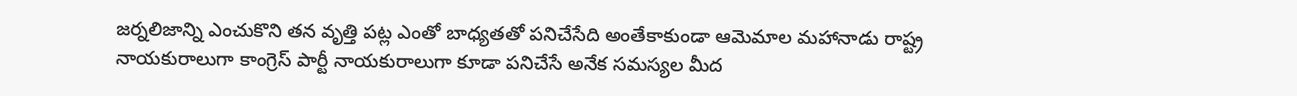జర్నలిజాన్ని ఎంచుకొని తన వృత్తి పట్ల ఎంతో బాధ్యతతో పనిచేసేది అంతేకాకుండా ఆమెమాల మహానాడు రాష్ట్ర నాయకురాలుగా కాంగ్రెస్ పార్టీ నాయకురాలుగా కూడా పనిచేసే అనేక సమస్యల మీద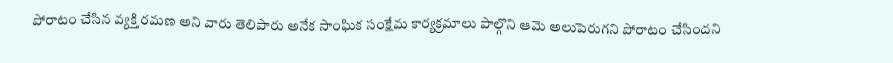పోరాటం చేసిన వ్యక్తి రమణ అని వారు తెలిపారు అనేక సాంఘిక సంక్షేమ కార్యక్రమాలు పాల్గొని ఆమె అలుపెరుగని పోరాటం చేసిందని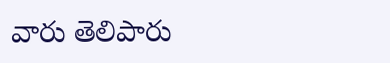వారు తెలిపారు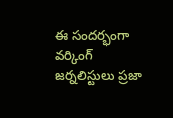ఈ సందర్భంగా వర్కింగ్ జర్నలిస్టులు ప్రజా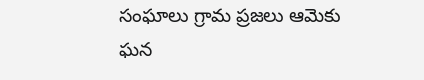సంఘాలు గ్రామ ప్రజలు ఆమెకు ఘన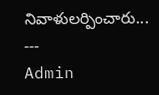నివాళులర్పించారు...
---
Admin